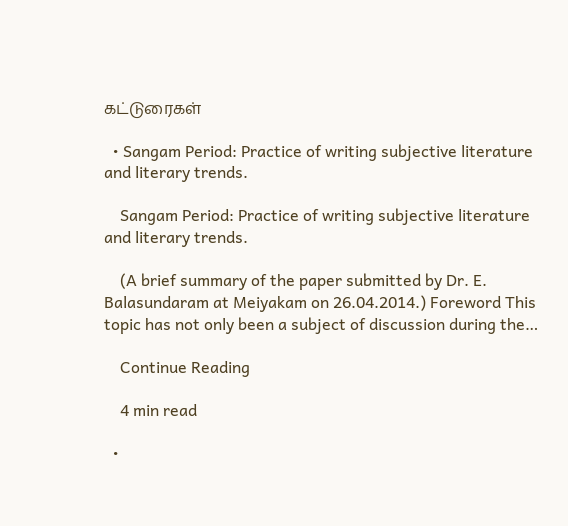கட்டுரைகள்

  • Sangam Period: Practice of writing subjective literature and literary trends.

    Sangam Period: Practice of writing subjective literature and literary trends.

    (A brief summary of the paper submitted by Dr. E. Balasundaram at Meiyakam on 26.04.2014.) Foreword This topic has not only been a subject of discussion during the…

    Continue Reading

    4 min read

  •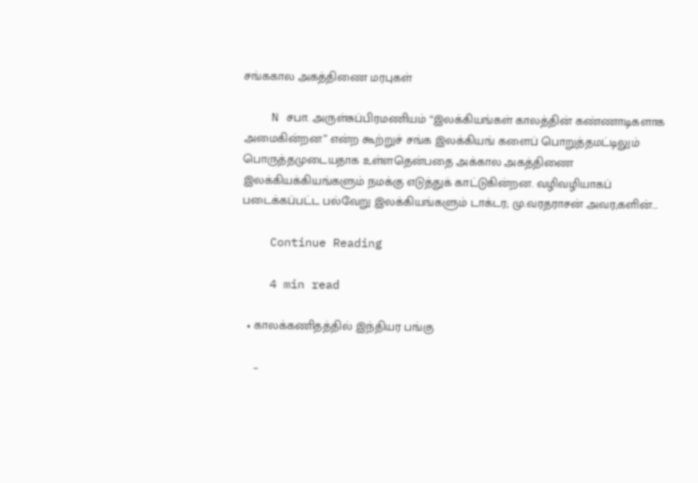சங்ககால அகத்திணை மரபுகள்

    N சபா. அருள்சுப்பிரமணியம் “இலக்கியங்கள் காலத்தின் கண்ணாடிகளாக அமைகின்றன” என்ற கூற்றுச் சங்க இலக்கியங் களைப் பொறுத்தமட்டிலும் பொருத்தமுடையதாக உள்ளதென்பதை அக்கால அகத்திணை   இலக்கியக்கியங்களும் நமக்கு எடுத்துக் காட்டுகின்றன. வழிவழியாகப் படைக்கப்பட்ட பல்வேறு இலக்கியங்களும் டாக்டர; மு.வரதராசன் அவர;களின்…

    Continue Reading

    4 min read

  • காலக்கணிதத்தில் இந்தியர பங்கு

    –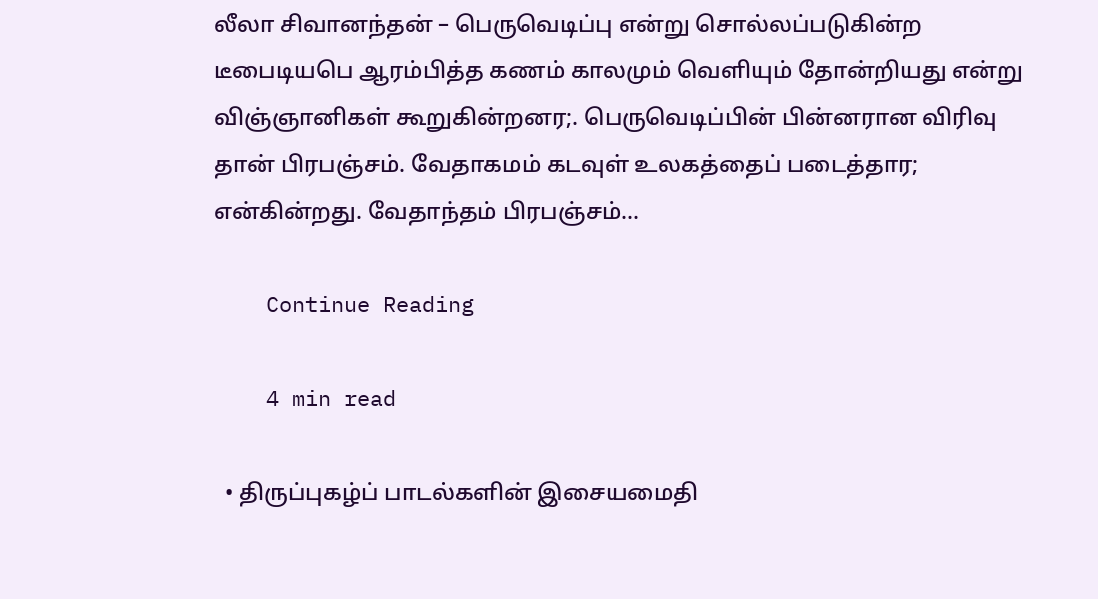லீலா சிவானந்தன் – பெருவெடிப்பு என்று சொல்லப்படுகின்ற டீபைடியபெ ஆரம்பித்த கணம் காலமும் வெளியும் தோன்றியது என்று விஞ்ஞானிகள் கூறுகின்றனர;. பெருவெடிப்பின் பின்னரான விரிவு தான் பிரபஞ்சம். வேதாகமம் கடவுள் உலகத்தைப் படைத்தார; என்கின்றது. வேதாந்தம் பிரபஞ்சம்…

    Continue Reading

    4 min read

  • திருப்புகழ்ப் பாடல்களின் இசையமைதி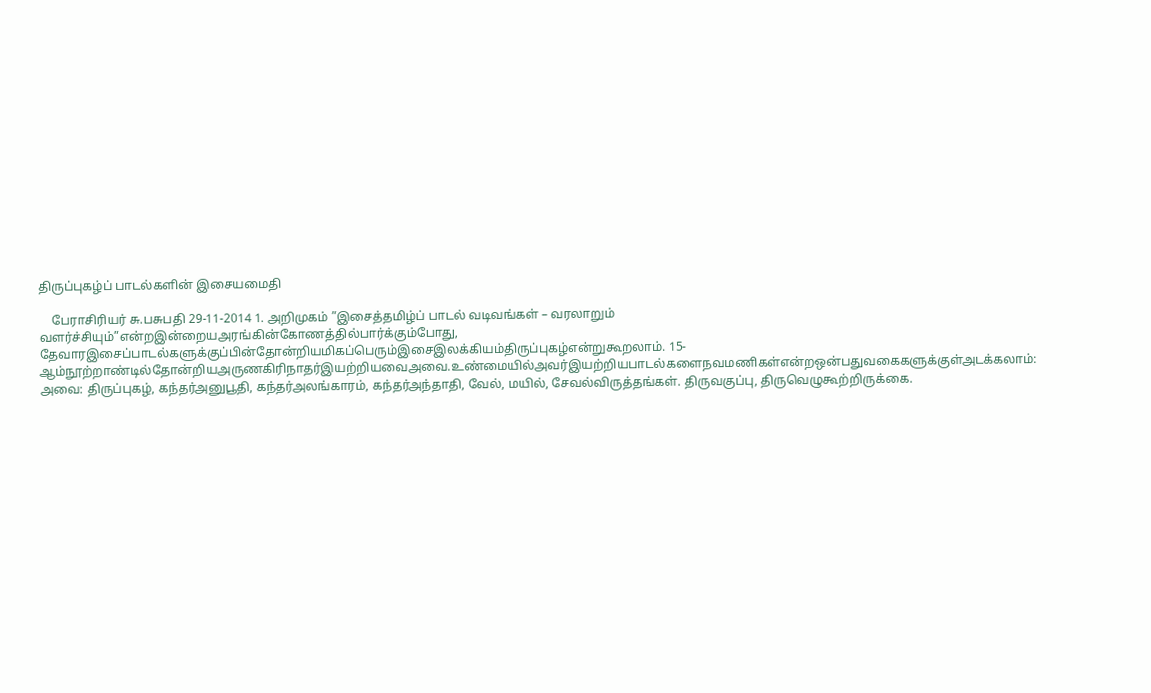திருப்புகழ்ப் பாடல்களின் இசையமைதி

    பேராசிரியர் சு.பசுபதி 29-11-2014 1. அறிமுகம் ”இசைத்தமிழ்ப் பாடல் வடிவங்கள் – வரலாறும் வளர்ச்சியும்”என்றஇன்றையஅரங்கின்கோணத்தில்பார்க்கும்போது, தேவாரஇசைப்பாடல்களுக்குப்பின்தோன்றியமிகப்பெரும்இசைஇலக்கியம்திருப்புகழ்என்றுகூறலாம். 15-ஆம்நூற்றாண்டில்தோன்றியஅருணகிரிநாதர்இயற்றியவைஅவை.உண்மையில்அவர்இயற்றியபாடல்களைநவமணிகள்என்றஒன்பதுவகைகளுக்குள்அடக்கலாம்: அவை: திருப்புகழ், கந்தர்அனுபூதி, கந்தர்அலங்காரம், கந்தர்அந்தாதி, வேல், மயில், சேவல்விருத்தங்கள். திருவகுப்பு, திருவெழுகூற்றிருக்கை.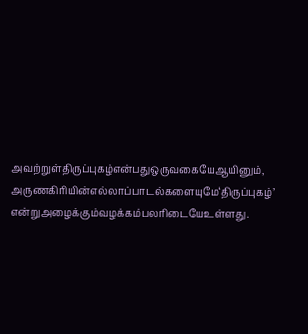அவற்றுள்திருப்புகழ்என்பதுஒருவகையேஆயினும், அருணகிரியின்எல்லாப்பாடல்களையுமே‘திருப்புகழ்’ என்றுஅழைக்கும்வழக்கம்பலரிடையேஉள்ளது.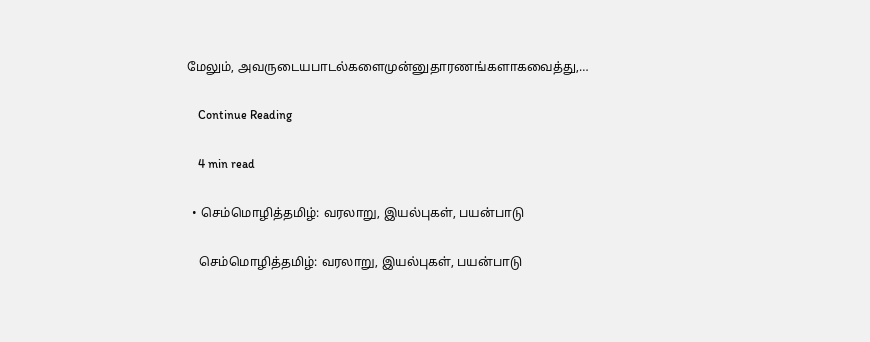மேலும், அவருடையபாடல்களைமுன்னுதாரணங்களாகவைத்து,…

    Continue Reading

    4 min read

  • செம்மொழித்தமிழ்: வரலாறு, இயல்புகள், பயன்பாடு

    செம்மொழித்தமிழ்: வரலாறு, இயல்புகள், பயன்பாடு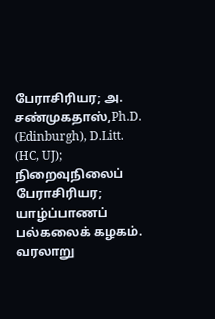பேராசிரியர; அ. சண்முகதாஸ்,Ph.D. (Edinburgh), D.Litt. (HC, UJ); நிறைவுநிலைப் பேராசிரியர; யாழ்ப்பாணப் பல்கலைக் கழகம். வரலாறு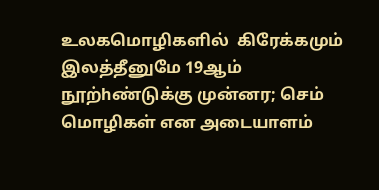உலகமொழிகளில்  கிரேக்கமும் இலத்தீனுமே 19ஆம் நூற்hண்டுக்கு முன்னர; செம் மொழிகள் என அடையாளம்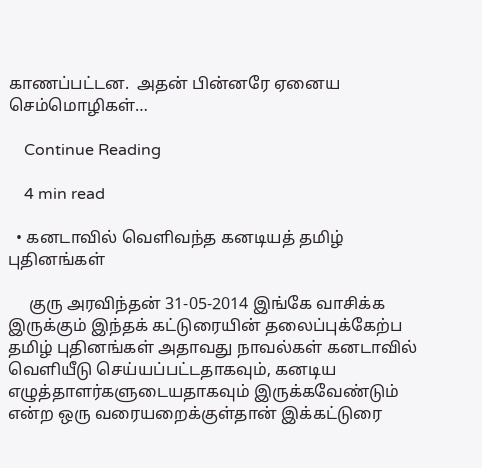காணப்பட்டன.  அதன் பின்னரே ஏனைய செம்மொழிகள்…

    Continue Reading

    4 min read

  • கனடாவில் வெளிவந்த கனடியத் தமிழ் புதினங்கள்

     குரு அரவிந்தன் 31-05-2014 இங்கே வாசிக்க இருக்கும் இந்தக் கட்டுரையின் தலைப்புக்கேற்ப தமிழ் புதினங்கள் அதாவது நாவல்கள் கனடாவில் வெளியீடு செய்யப்பட்டதாகவும், கனடிய எழுத்தாளர்களுடையதாகவும் இருக்கவேண்டும் என்ற ஒரு வரையறைக்குள்தான் இக்கட்டுரை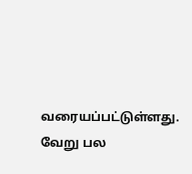வரையப்பட்டுள்ளது. வேறு பல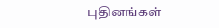புதினங்கள்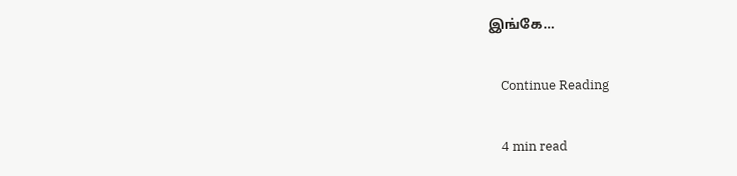இங்கே…

    Continue Reading

    4 min read